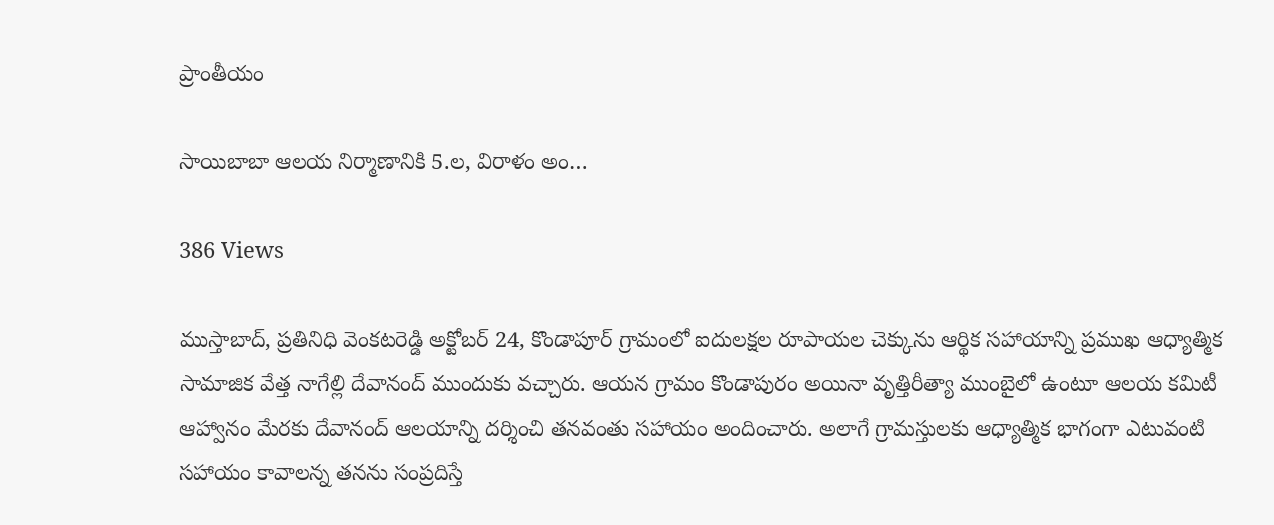ప్రాంతీయం

సాయిబాబా ఆలయ నిర్మాణానికి 5.ల, విరాళం అం…

386 Views

ముస్తాబాద్, ప్రతినిధి వెంకటరెడ్డి అక్టోబర్ 24, కొండాపూర్ గ్రామంలో ఐదులక్షల రూపాయల చెక్కును ఆర్థిక సహాయాన్ని ప్రముఖ ఆధ్యాత్మిక సామాజిక వేత్త నాగేల్లి దేవానంద్ ముందుకు వచ్చారు. ఆయన గ్రామం కొండాపురం అయినా వృత్తిరీత్యా ముంబైలో ఉంటూ ఆలయ కమిటీ ఆహ్వానం మేరకు దేవానంద్ ఆలయాన్ని దర్శించి తనవంతు సహాయం అందించారు. అలాగే గ్రామస్తులకు ఆధ్యాత్మిక భాగంగా ఎటువంటి సహాయం కావాలన్న తనను సంప్రదిస్తే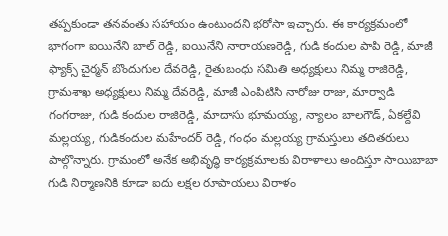తప్పకుండా తనవంతు సహాయం ఉంటుందని భరోసా ఇచ్చారు. ఈ కార్యక్రమంలో భాగంగా ఐయినేని బాల్ రెడ్డి, ఐయినేని నారాయణరెడ్డి, గుడి కందుల పాపి రెడ్డి, మాజీ ఫ్యాక్స్ చైర్మన్ బొందుగుల దేవరెడ్డి, రైతుబంధు సమితి అధ్యక్షులు నిమ్మ రాజిరెడ్డి, గ్రామశాఖ అధ్యక్షులు నిమ్మ దేవరెడ్డి, మాజీ ఎంపిటిసి నారోజు రాజు, మార్వాడి గంగరాజు, గుడి కందుల రాజిరెడ్డి, మాదాసు భూమయ్య, న్యాలం బాలగౌడ్, ఏకల్దేవి మల్లయ్య, గుడికందుల మహేందర్ రెడ్డి, గంధం మల్లయ్య గ్రామస్తులు తదితరులు పాల్గొన్నారు. గ్రామంలో అనేక అభివృద్ధి కార్యక్రమాలకు విరాళాలు అందిస్తూ సాయిబాబా గుడి నిర్మాణనికి కూడా ఐదు లక్షల రూపాయలు విరాళం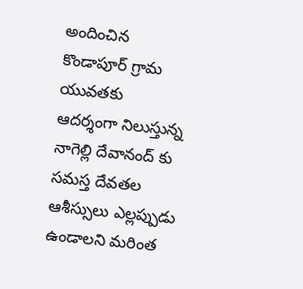అందించిన కొండాపూర్ గ్రామ యువతకు ఆదర్శంగా నిలుస్తున్న నాగెల్లి దేవానంద్ కు సమస్త దేవతల ఆశీస్సులు ఎల్లప్పుడు ఉండాలని మరింత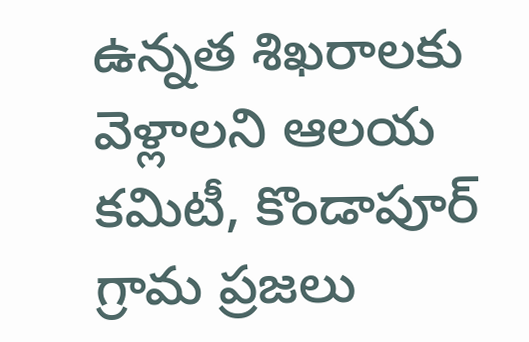ఉన్నత శిఖరాలకు వెళ్లాలని ఆలయ కమిటీ, కొండాపూర్ గ్రామ ప్రజలు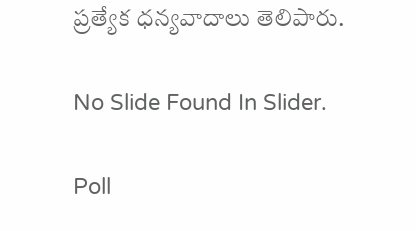ప్రత్యేక ధన్యవాదాలు తెలిపారు.

No Slide Found In Slider.

Poll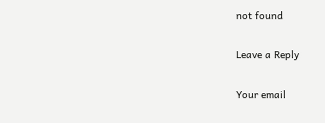not found

Leave a Reply

Your email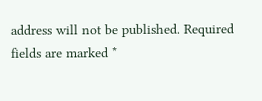address will not be published. Required fields are marked *